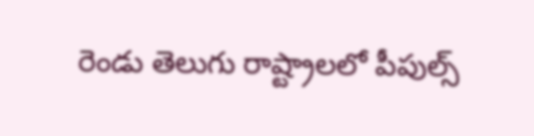రెండు తెలుగు రాష్ట్రాలలో పీపుల్స్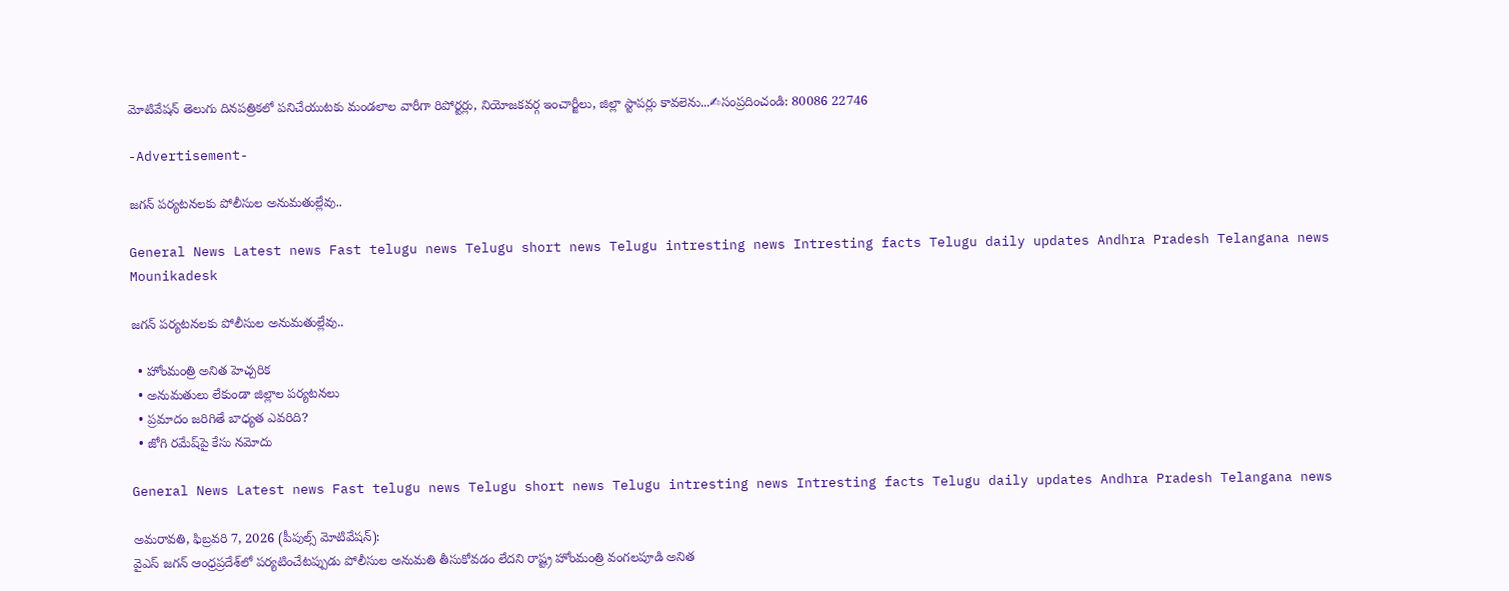మోటివేషన్ తెలుగు దినపత్రికలో పనిచేయుటకు మండలాల వారీగా రిపోర్టర్లు, నియోజకవర్గ ఇంచార్జీలు, జిల్లా స్టాపర్లు కావలెను...✍సంప్రదించండి: 80086 22746

-Advertisement-

జగన్ పర్యటనలకు పోలీసుల అనుమతుల్లేవు..

General News Latest news Fast telugu news Telugu short news Telugu intresting news Intresting facts Telugu daily updates Andhra Pradesh Telangana news
Mounikadesk

జగన్ పర్యటనలకు పోలీసుల అనుమతుల్లేవు..

  • హోంమంత్రి అనిత హెచ్చరిక
  • అనుమతులు లేకుండా జిల్లాల పర్యటనలు
  • ప్రమాదం జరిగితే బాధ్యత ఎవరిది?
  • జోగి రమేష్‌పై కేసు నమోదు

General News Latest news Fast telugu news Telugu short news Telugu intresting news Intresting facts Telugu daily updates Andhra Pradesh Telangana news

అమరావతి, ఫిబ్రవరి 7, 2026 (పీపుల్స్ మోటివేషన్):
వైఎస్ జగన్ ఆంధ్రప్రదేశ్‌లో పర్యటించేటప్పుడు పోలీసుల అనుమతి తీసుకోవడం లేదని రాష్ట్ర హోంమంత్రి వంగలపూడి అనిత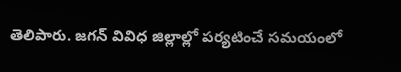తెలిపారు. జగన్ వివిధ జిల్లాల్లో పర్యటించే సమయంలో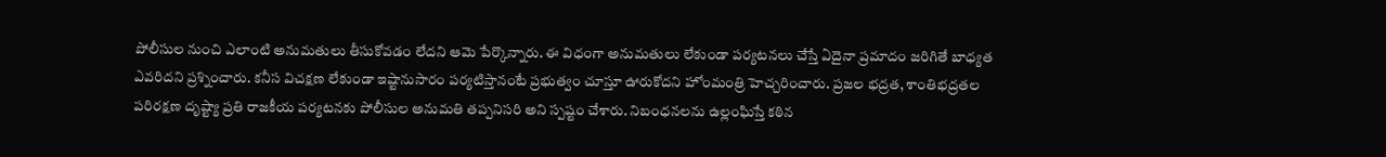పోలీసుల నుంచి ఎలాంటి అనుమతులు తీసుకోవడం లేదని ఆమె పేర్కొన్నారు. ఈ విధంగా అనుమతులు లేకుండా పర్యటనలు చేస్తే ఏదైనా ప్రమాదం జరిగితే బాధ్యత ఎవరిదని ప్రశ్నించారు. కనీస విచక్షణ లేకుండా ఇష్టానుసారం పర్యటిస్తానంటే ప్రభుత్వం చూస్తూ ఊరుకోదని హోంమంత్రి హెచ్చరించారు. ప్రజల భద్రత, శాంతిభద్రతల పరిరక్షణ దృష్ట్యా ప్రతి రాజకీయ పర్యటనకు పోలీసుల అనుమతి తప్పనిసరి అని స్పష్టం చేశారు. నిబంధనలను ఉల్లంఘిస్తే కఠిన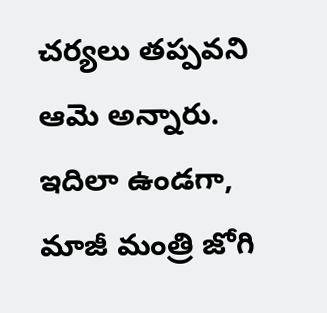చర్యలు తప్పవని ఆమె అన్నారు. ఇదిలా ఉండగా, మాజీ మంత్రి జోగి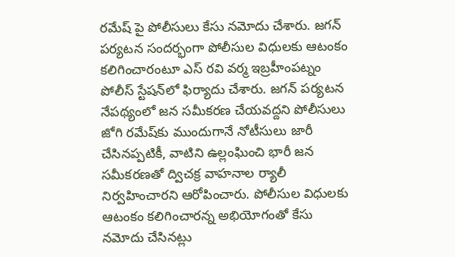రమేష్ పై పోలీసులు కేసు నమోదు చేశారు. జగన్ పర్యటన సందర్భంగా పోలీసుల విధులకు ఆటంకం కలిగించారంటూ ఎస్ రవి వర్మ ఇబ్రహీంపట్నం పోలీస్ స్టేషన్‌లో ఫిర్యాదు చేశారు. జగన్ పర్యటన నేపథ్యంలో జన సమీకరణ చేయవద్దని పోలీసులు జోగి రమేష్‌కు ముందుగానే నోటీసులు జారీ చేసినప్పటికీ, వాటిని ఉల్లంఘించి భారీ జన సమీకరణతో ద్విచక్ర వాహనాల ర్యాలీ నిర్వహించారని ఆరోపించారు. పోలీసుల విధులకు ఆటంకం కలిగించారన్న అభియోగంతో కేసు నమోదు చేసినట్లు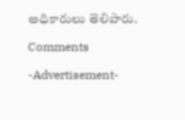అధికారులు తెలిపారు.

Comments

-Advertisement-